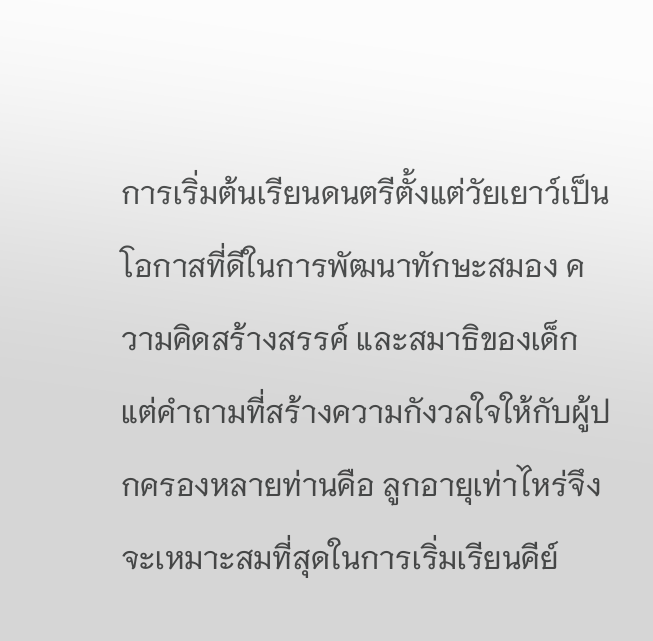การเริ่มต้นเรียนดนตรีตั้งแต่วัยเยาว์เป็นโอกาสที่ดีในการพัฒนาทักษะสมอง ความคิดสร้างสรรค์ และสมาธิของเด็ก แต่คำถามที่สร้างความกังวลใจให้กับผู้ปกครองหลายท่านคือ ลูกอายุเท่าไหร่จึงจะเหมาะสมที่สุดในการเริ่มเรียนคีย์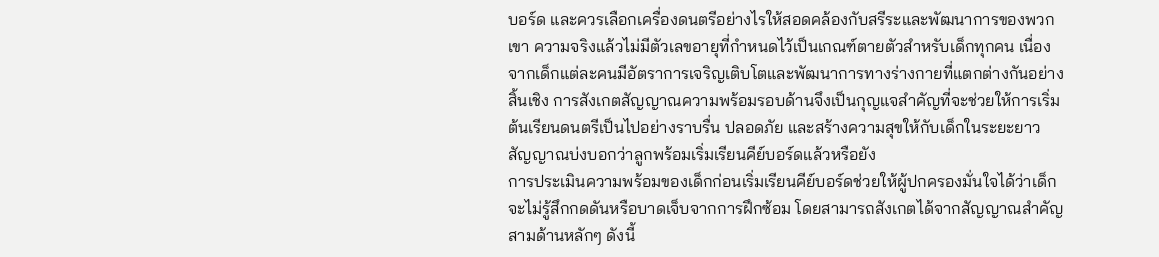บอร์ด และควรเลือกเครื่องดนตรีอย่างไรให้สอดคล้องกับสรีระและพัฒนาการของพวกเขา ความจริงแล้วไม่มีตัวเลขอายุที่กำหนดไว้เป็นเกณฑ์ตายตัวสำหรับเด็กทุกคน เนื่องจากเด็กแต่ละคนมีอัตราการเจริญเติบโตและพัฒนาการทางร่างกายที่แตกต่างกันอย่างสิ้นเชิง การสังเกตสัญญาณความพร้อมรอบด้านจึงเป็นกุญแจสำคัญที่จะช่วยให้การเริ่มต้นเรียนดนตรีเป็นไปอย่างราบรื่น ปลอดภัย และสร้างความสุขให้กับเด็กในระยะยาว
สัญญาณบ่งบอกว่าลูกพร้อมเริ่มเรียนคีย์บอร์ดแล้วหรือยัง
การประเมินความพร้อมของเด็กก่อนเริ่มเรียนคีย์บอร์ดช่วยให้ผู้ปกครองมั่นใจได้ว่าเด็กจะไม่รู้สึกกดดันหรือบาดเจ็บจากการฝึกซ้อม โดยสามารถสังเกตได้จากสัญญาณสำคัญสามด้านหลักๆ ดังนี้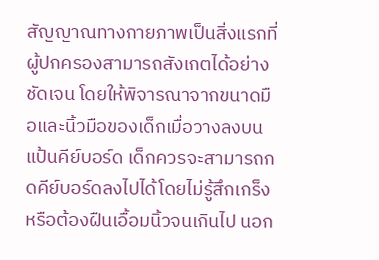สัญญาณทางกายภาพเป็นสิ่งแรกที่ผู้ปกครองสามารถสังเกตได้อย่างชัดเจน โดยให้พิจารณาจากขนาดมือและนิ้วมือของเด็กเมื่อวางลงบนแป้นคีย์บอร์ด เด็กควรจะสามารถกดคีย์บอร์ดลงไปได้โดยไม่รู้สึกเกร็งหรือต้องฝืนเอื้อมนิ้วจนเกินไป นอก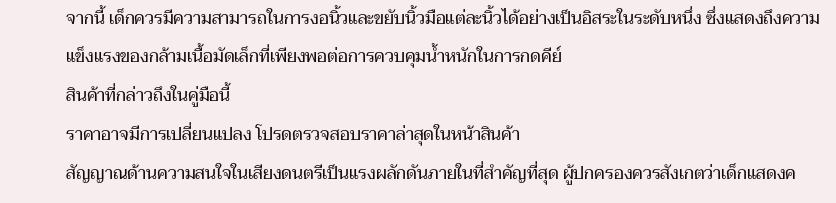จากนี้ เด็กควรมีความสามารถในการงอนิ้วและขยับนิ้วมือแต่ละนิ้วได้อย่างเป็นอิสระในระดับหนึ่ง ซึ่งแสดงถึงความแข็งแรงของกล้ามเนื้อมัดเล็กที่เพียงพอต่อการควบคุมน้ำหนักในการกดคีย์
สินค้าที่กล่าวถึงในคู่มือนี้
ราคาอาจมีการเปลี่ยนแปลง โปรดตรวจสอบราคาล่าสุดในหน้าสินค้า
สัญญาณด้านความสนใจในเสียงดนตรีเป็นแรงผลักดันภายในที่สำคัญที่สุด ผู้ปกครองควรสังเกตว่าเด็กแสดงค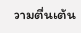วามตื่นเต้น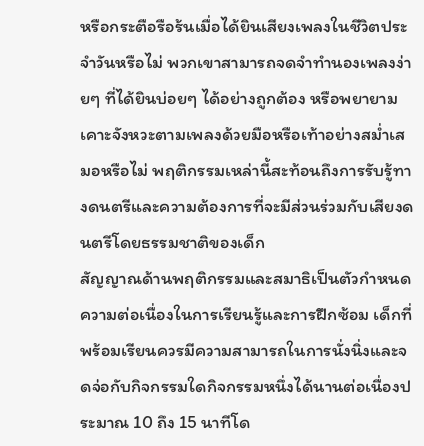หรือกระตือรือร้นเมื่อได้ยินเสียงเพลงในชีวิตประจำวันหรือไม่ พวกเขาสามารถจดจำทำนองเพลงง่ายๆ ที่ได้ยินบ่อยๆ ได้อย่างถูกต้อง หรือพยายามเคาะจังหวะตามเพลงด้วยมือหรือเท้าอย่างสม่ำเสมอหรือไม่ พฤติกรรมเหล่านี้สะท้อนถึงการรับรู้ทางดนตรีและความต้องการที่จะมีส่วนร่วมกับเสียงดนตรีโดยธรรมชาติของเด็ก
สัญญาณด้านพฤติกรรมและสมาธิเป็นตัวกำหนดความต่อเนื่องในการเรียนรู้และการฝึกซ้อม เด็กที่พร้อมเรียนควรมีความสามารถในการนั่งนิ่งและจดจ่อกับกิจกรรมใดกิจกรรมหนึ่งได้นานต่อเนื่องประมาณ 10 ถึง 15 นาทีโด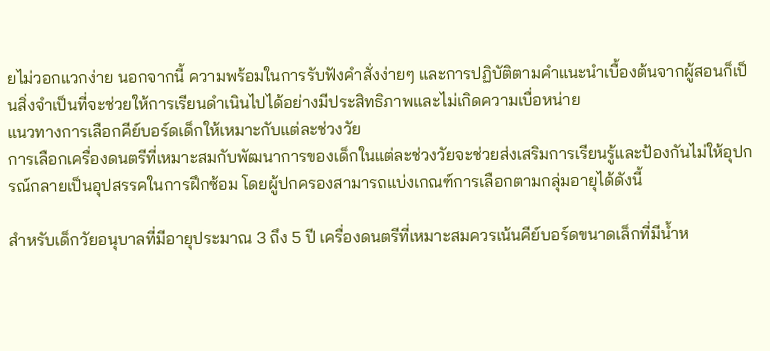ยไม่วอกแวกง่าย นอกจากนี้ ความพร้อมในการรับฟังคำสั่งง่ายๆ และการปฏิบัติตามคำแนะนำเบื้องต้นจากผู้สอนก็เป็นสิ่งจำเป็นที่จะช่วยให้การเรียนดำเนินไปได้อย่างมีประสิทธิภาพและไม่เกิดความเบื่อหน่าย
แนวทางการเลือกคีย์บอร์ดเด็กให้เหมาะกับแต่ละช่วงวัย
การเลือกเครื่องดนตรีที่เหมาะสมกับพัฒนาการของเด็กในแต่ละช่วงวัยจะช่วยส่งเสริมการเรียนรู้และป้องกันไม่ให้อุปกรณ์กลายเป็นอุปสรรคในการฝึกซ้อม โดยผู้ปกครองสามารถแบ่งเกณฑ์การเลือกตามกลุ่มอายุได้ดังนี้

สำหรับเด็กวัยอนุบาลที่มีอายุประมาณ 3 ถึง 5 ปี เครื่องดนตรีที่เหมาะสมควรเน้นคีย์บอร์ดขนาดเล็กที่มีน้ำห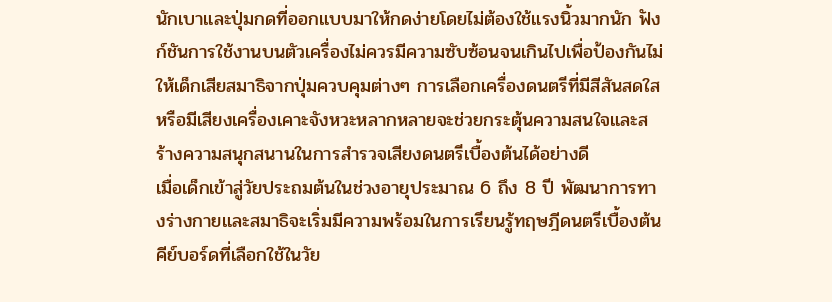นักเบาและปุ่มกดที่ออกแบบมาให้กดง่ายโดยไม่ต้องใช้แรงนิ้วมากนัก ฟังก์ชันการใช้งานบนตัวเครื่องไม่ควรมีความซับซ้อนจนเกินไปเพื่อป้องกันไม่ให้เด็กเสียสมาธิจากปุ่มควบคุมต่างๆ การเลือกเครื่องดนตรีที่มีสีสันสดใสหรือมีเสียงเครื่องเคาะจังหวะหลากหลายจะช่วยกระตุ้นความสนใจและสร้างความสนุกสนานในการสำรวจเสียงดนตรีเบื้องต้นได้อย่างดี
เมื่อเด็กเข้าสู่วัยประถมต้นในช่วงอายุประมาณ 6 ถึง 8 ปี พัฒนาการทางร่างกายและสมาธิจะเริ่มมีความพร้อมในการเรียนรู้ทฤษฎีดนตรีเบื้องต้น คีย์บอร์ดที่เลือกใช้ในวัย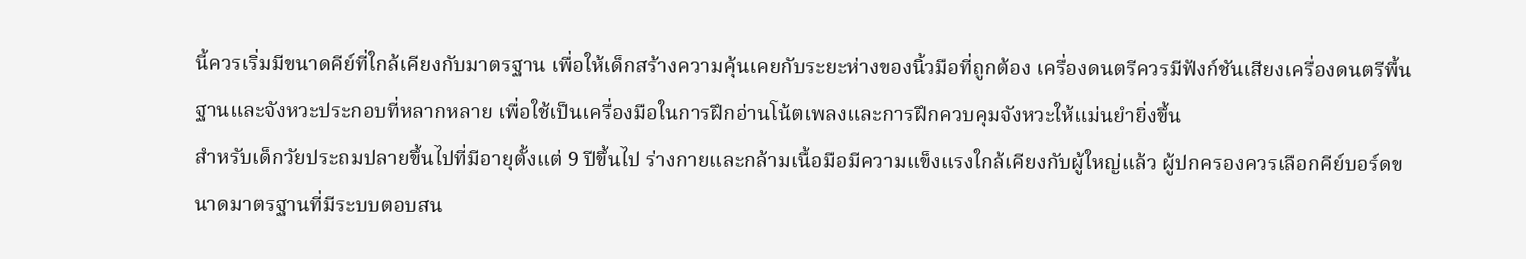นี้ควรเริ่มมีขนาดคีย์ที่ใกล้เคียงกับมาตรฐาน เพื่อให้เด็กสร้างความคุ้นเคยกับระยะห่างของนิ้วมือที่ถูกต้อง เครื่องดนตรีควรมีฟังก์ชันเสียงเครื่องดนตรีพื้นฐานและจังหวะประกอบที่หลากหลาย เพื่อใช้เป็นเครื่องมือในการฝึกอ่านโน้ตเพลงและการฝึกควบคุมจังหวะให้แม่นยำยิ่งขึ้น
สำหรับเด็กวัยประถมปลายขึ้นไปที่มีอายุตั้งแต่ 9 ปีขึ้นไป ร่างกายและกล้ามเนื้อมือมีความแข็งแรงใกล้เคียงกับผู้ใหญ่แล้ว ผู้ปกครองควรเลือกคีย์บอร์ดขนาดมาตรฐานที่มีระบบตอบสน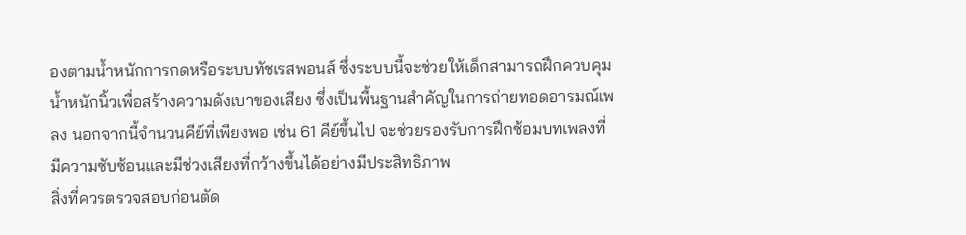องตามน้ำหนักการกดหรือระบบทัชเรสพอนส์ ซึ่งระบบนี้จะช่วยให้เด็กสามารถฝึกควบคุมน้ำหนักนิ้วเพื่อสร้างความดังเบาของเสียง ซึ่งเป็นพื้นฐานสำคัญในการถ่ายทอดอารมณ์เพลง นอกจากนี้จำนวนคีย์ที่เพียงพอ เช่น 61 คีย์ขึ้นไป จะช่วยรองรับการฝึกซ้อมบทเพลงที่มีความซับซ้อนและมีช่วงเสียงที่กว้างขึ้นได้อย่างมีประสิทธิภาพ
สิ่งที่ควรตรวจสอบก่อนตัด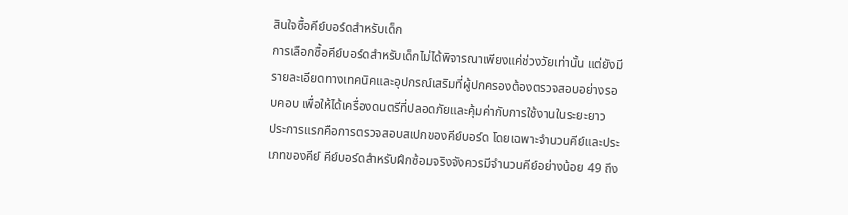สินใจซื้อคีย์บอร์ดสำหรับเด็ก
การเลือกซื้อคีย์บอร์ดสำหรับเด็กไม่ได้พิจารณาเพียงแค่ช่วงวัยเท่านั้น แต่ยังมีรายละเอียดทางเทคนิคและอุปกรณ์เสริมที่ผู้ปกครองต้องตรวจสอบอย่างรอบคอบ เพื่อให้ได้เครื่องดนตรีที่ปลอดภัยและคุ้มค่ากับการใช้งานในระยะยาว
ประการแรกคือการตรวจสอบสเปกของคีย์บอร์ด โดยเฉพาะจำนวนคีย์และประเภทของคีย์ คีย์บอร์ดสำหรับฝึกซ้อมจริงจังควรมีจำนวนคีย์อย่างน้อย 49 ถึง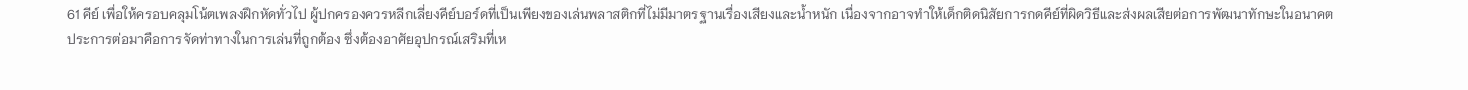61 คีย์ เพื่อให้ครอบคลุมโน้ตเพลงฝึกหัดทั่วไป ผู้ปกครองควรหลีกเลี่ยงคีย์บอร์ดที่เป็นเพียงของเล่นพลาสติกที่ไม่มีมาตรฐานเรื่องเสียงและน้ำหนัก เนื่องจากอาจทำให้เด็กติดนิสัยการกดคีย์ที่ผิดวิธีและส่งผลเสียต่อการพัฒนาทักษะในอนาคต
ประการต่อมาคือการจัดท่าทางในการเล่นที่ถูกต้อง ซึ่งต้องอาศัยอุปกรณ์เสริมที่เห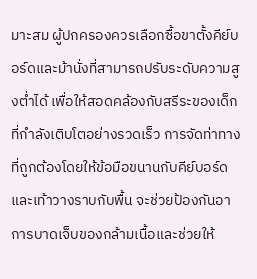มาะสม ผู้ปกครองควรเลือกซื้อขาตั้งคีย์บอร์ดและม้านั่งที่สามารถปรับระดับความสูงต่ำได้ เพื่อให้สอดคล้องกับสรีระของเด็กที่กำลังเติบโตอย่างรวดเร็ว การจัดท่าทางที่ถูกต้องโดยให้ข้อมือขนานกับคีย์บอร์ดและเท้าวางราบกับพื้น จะช่วยป้องกันอาการบาดเจ็บของกล้ามเนื้อและช่วยให้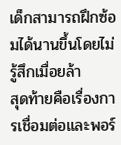เด็กสามารถฝึกซ้อมได้นานขึ้นโดยไม่รู้สึกเมื่อยล้า
สุดท้ายคือเรื่องการเชื่อมต่อและพอร์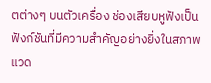ตต่างๆ บนตัวเครื่อง ช่องเสียบหูฟังเป็นฟังก์ชันที่มีความสำคัญอย่างยิ่งในสภาพแวด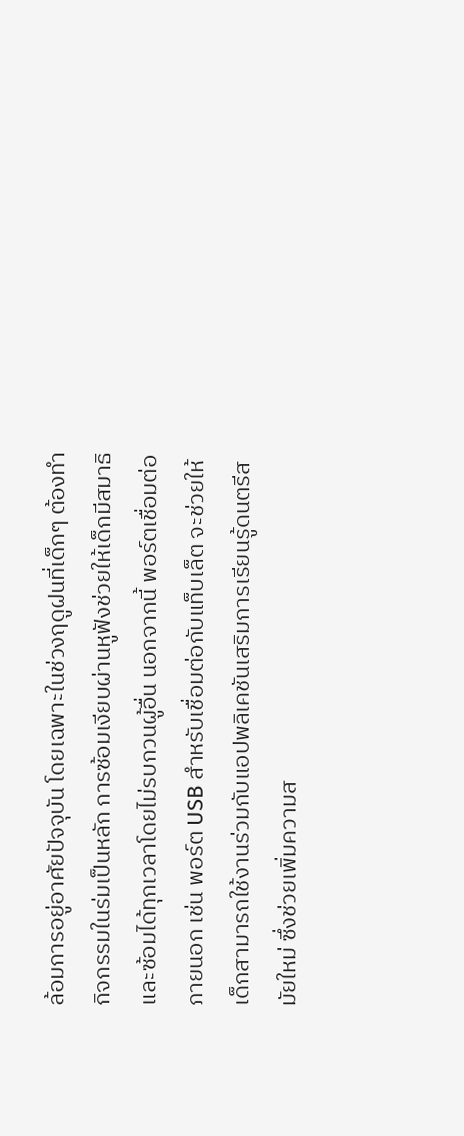ล้อมการอยู่อาศัยปัจจุบัน โดยเฉพาะในช่วงฤดูฝนที่เด็กๆ ต้องทำกิจกรรมในร่มเป็นหลัก การซ้อมเงียบผ่านหูฟังช่วยให้เด็กมีสมาธิและซ้อมได้ทุกเวลาโดยไม่รบกวนผู้อื่น นอกจากนี้ พอร์ตเชื่อมต่อภายนอก เช่น พอร์ต USB สำหรับเชื่อมต่อกับแท็บเล็ต จะช่วยให้เด็กสามารถใช้งานร่วมกับแอปพลิเคชันเสริมการเรียนรู้ดนตรีสมัยใหม่ ซึ่งช่วยเพิ่มความส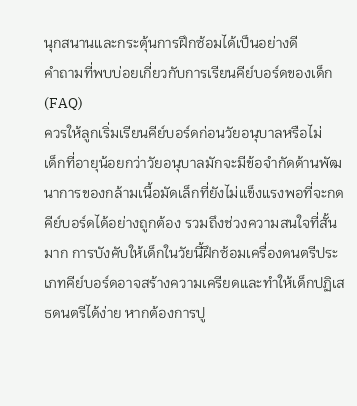นุกสนานและกระตุ้นการฝึกซ้อมได้เป็นอย่างดี
คำถามที่พบบ่อยเกี่ยวกับการเรียนคีย์บอร์ดของเด็ก (FAQ)
ควรให้ลูกเริ่มเรียนคีย์บอร์ดก่อนวัยอนุบาลหรือไม่
เด็กที่อายุน้อยกว่าวัยอนุบาลมักจะมีข้อจำกัดด้านพัฒนาการของกล้ามเนื้อมัดเล็กที่ยังไม่แข็งแรงพอที่จะกดคีย์บอร์ดได้อย่างถูกต้อง รวมถึงช่วงความสนใจที่สั้นมาก การบังคับให้เด็กในวัยนี้ฝึกซ้อมเครื่องดนตรีประเภทคีย์บอร์ดอาจสร้างความเครียดและทำให้เด็กปฏิเสธดนตรีได้ง่าย หากต้องการปู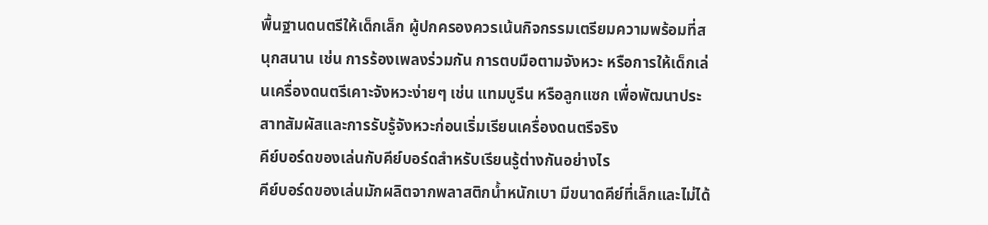พื้นฐานดนตรีให้เด็กเล็ก ผู้ปกครองควรเน้นกิจกรรมเตรียมความพร้อมที่สนุกสนาน เช่น การร้องเพลงร่วมกัน การตบมือตามจังหวะ หรือการให้เด็กเล่นเครื่องดนตรีเคาะจังหวะง่ายๆ เช่น แทมบูรีน หรือลูกแซก เพื่อพัฒนาประสาทสัมผัสและการรับรู้จังหวะก่อนเริ่มเรียนเครื่องดนตรีจริง
คีย์บอร์ดของเล่นกับคีย์บอร์ดสำหรับเรียนรู้ต่างกันอย่างไร
คีย์บอร์ดของเล่นมักผลิตจากพลาสติกน้ำหนักเบา มีขนาดคีย์ที่เล็กและไม่ได้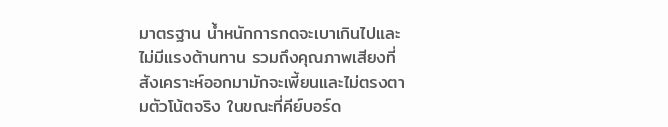มาตรฐาน น้ำหนักการกดจะเบาเกินไปและไม่มีแรงต้านทาน รวมถึงคุณภาพเสียงที่สังเคราะห์ออกมามักจะเพี้ยนและไม่ตรงตามตัวโน้ตจริง ในขณะที่คีย์บอร์ด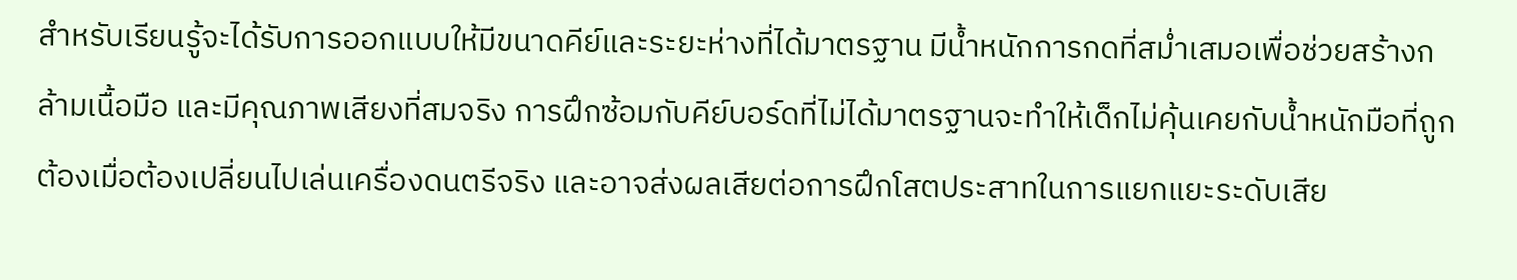สำหรับเรียนรู้จะได้รับการออกแบบให้มีขนาดคีย์และระยะห่างที่ได้มาตรฐาน มีน้ำหนักการกดที่สม่ำเสมอเพื่อช่วยสร้างกล้ามเนื้อมือ และมีคุณภาพเสียงที่สมจริง การฝึกซ้อมกับคีย์บอร์ดที่ไม่ได้มาตรฐานจะทำให้เด็กไม่คุ้นเคยกับน้ำหนักมือที่ถูกต้องเมื่อต้องเปลี่ยนไปเล่นเครื่องดนตรีจริง และอาจส่งผลเสียต่อการฝึกโสตประสาทในการแยกแยะระดับเสีย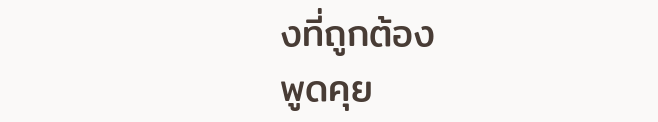งที่ถูกต้อง
พูดคุย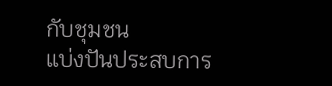กับชุมชน
แบ่งปันประสบการ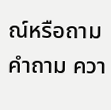ณ์หรือถามคำถาม ควา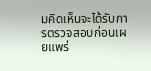มคิดเห็นจะได้รับการตรวจสอบก่อนเผยแพร่